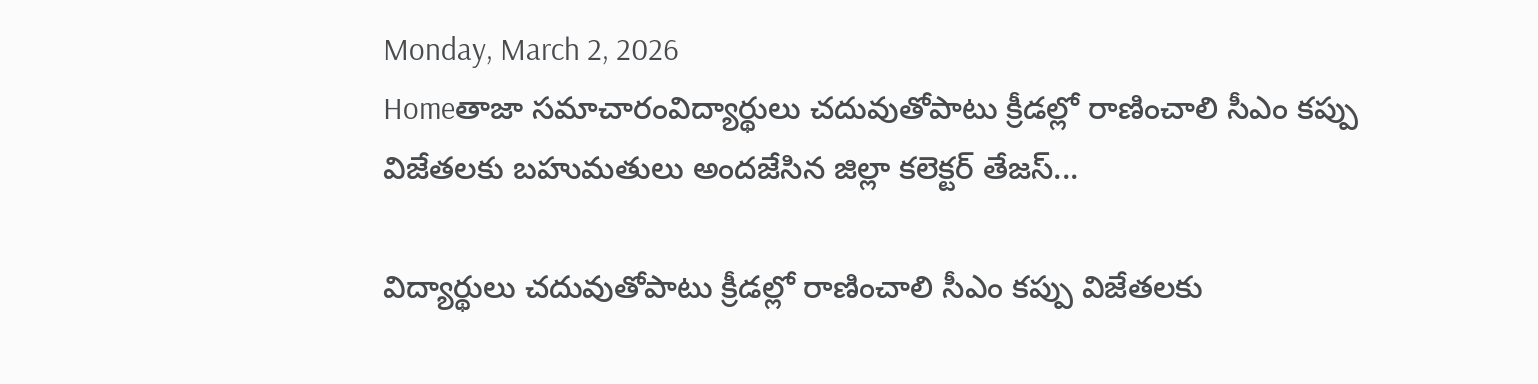Monday, March 2, 2026
Homeతాజా సమాచారంవిద్యార్థులు చదువుతోపాటు క్రీడల్లో రాణించాలి సీఎం కప్పు విజేతలకు బహుమతులు అందజేసిన జిల్లా కలెక్టర్ తేజస్...

విద్యార్థులు చదువుతోపాటు క్రీడల్లో రాణించాలి సీఎం కప్పు విజేతలకు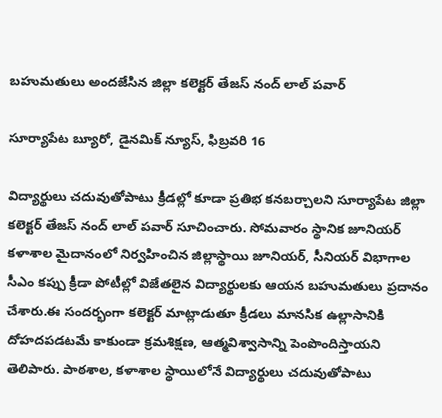బహుమతులు అందజేసిన జిల్లా కలెక్టర్ తేజస్ నంద్ లాల్ పవార్

సూర్యాపేట బ్యూరో, డైనమిక్ న్యూస్, ఫిబ్రవరి 16

విద్యార్థులు చదువుతోపాటు క్రీడల్లో కూడా ప్రతిభ కనబర్చాలని సూర్యాపేట జిల్లా కలెక్టర్ తేజస్ నంద్ లాల్ పవార్ సూచించారు. సోమవారం స్థానిక జూనియర్ కళాశాల మైదానంలో నిర్వహించిన జిల్లాస్థాయి జూనియర్, సీనియర్ విభాగాల సీఎం కప్పు క్రీడా పోటీల్లో విజేతలైన విద్యార్థులకు ఆయన బహుమతులు ప్రదానం చేశారు.ఈ సందర్భంగా కలెక్టర్ మాట్లాడుతూ క్రీడలు మానసిక ఉల్లాసానికి దోహదపడటమే కాకుండా క్రమశిక్షణ, ఆత్మవిశ్వాసాన్ని పెంపొందిస్తాయని తెలిపారు. పాఠశాల, కళాశాల స్థాయిలోనే విద్యార్థులు చదువుతోపాటు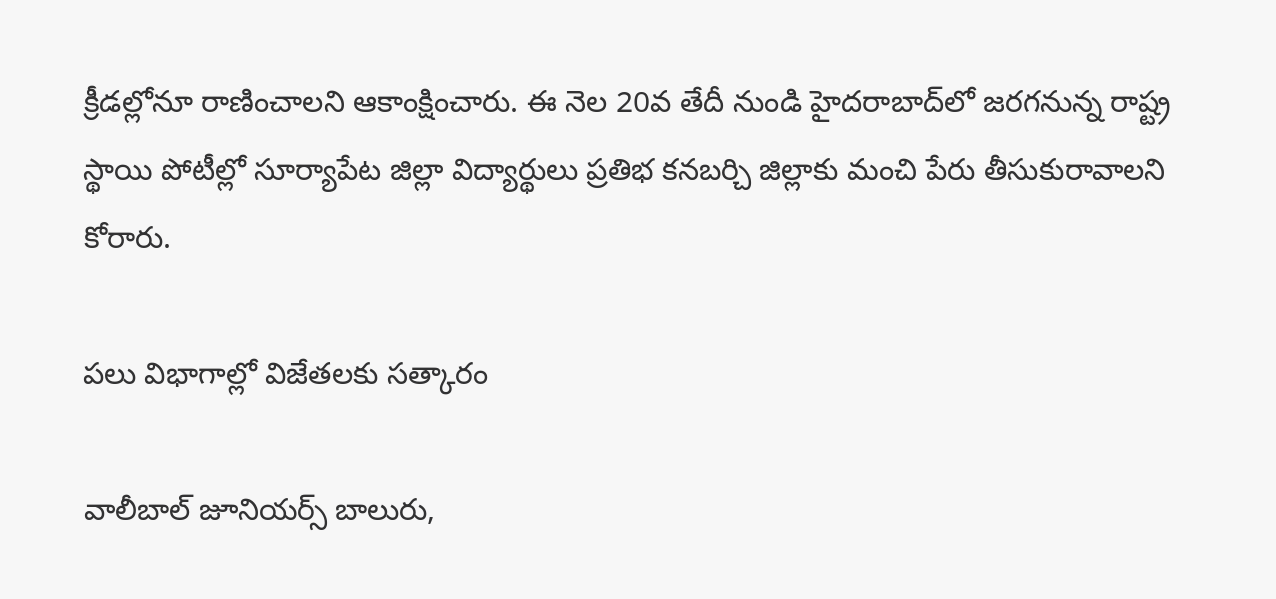క్రీడల్లోనూ రాణించాలని ఆకాంక్షించారు. ఈ నెల 20వ తేదీ నుండి హైదరాబాద్‌లో జరగనున్న రాష్ట్ర స్థాయి పోటీల్లో సూర్యాపేట జిల్లా విద్యార్థులు ప్రతిభ కనబర్చి జిల్లాకు మంచి పేరు తీసుకురావాలని కోరారు.

పలు విభాగాల్లో విజేతలకు సత్కారం

వాలీబాల్ జూనియర్స్ బాలురు,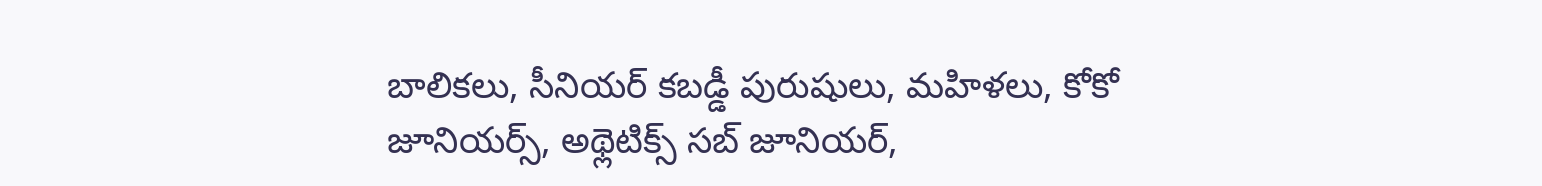బాలికలు, సీనియర్ కబడ్డీ పురుషులు, మహిళలు, కోకో జూనియర్స్, అథ్లెటిక్స్ సబ్ జూనియర్,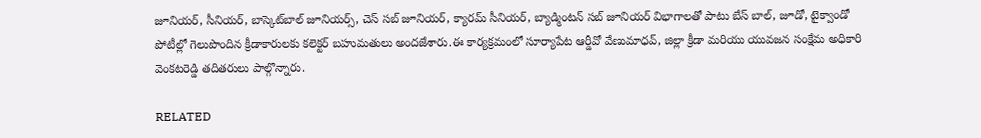జూనియర్, సీనియర్, బాస్కెట్‌బాల్ జూనియర్స్, చెస్ సబ్ జూనియర్, క్యారమ్ సీనియర్, బ్యాడ్మింటన్ సబ్ జూనియర్ విభాగాలతో పాటు బేస్ బాల్, జూడో, టైక్వాండో పోటీల్లో గెలుపొందిన క్రీడాకారులకు కలెక్టర్ బహుమతులు అందజేశారు.ఈ కార్యక్రమంలో సూర్యాపేట ఆర్డీవో వేణుమాధవ్, జిల్లా క్రీడా మరియు యువజన సంక్షేమ అధికారి వెంకటరెడ్డి తదితరులు పాల్గొన్నారు.

RELATED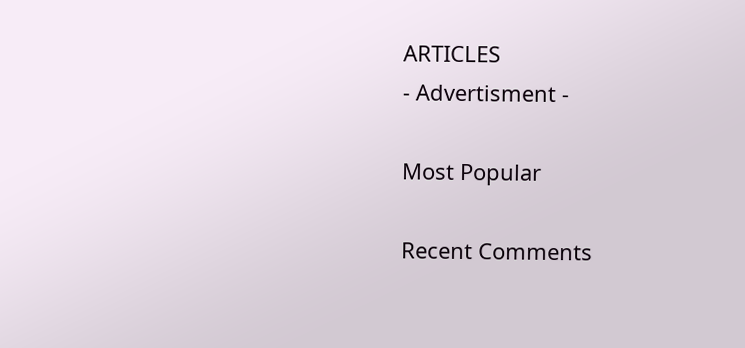ARTICLES
- Advertisment -

Most Popular

Recent Comments